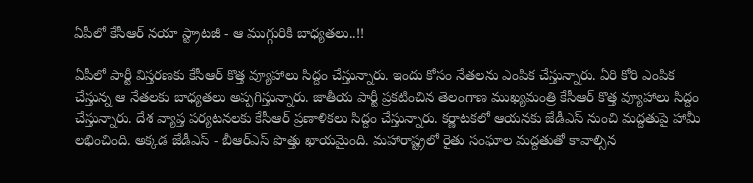ఏపీలో కేసీఆర్ నయా స్ట్రాటజీ - ఆ ముగ్గురికి బాధ్యతలు..!!

ఏపీలో పార్టీ విస్తరణకు కేసీఆర్ కొత్త వ్యూహాలు సిద్దం చేస్తున్నారు. ఇందు కోసం నేతలను ఎంపిక చేస్తున్నారు. ఏరి కోరి ఎంపిక చేస్తున్న ఆ నేతలకు బాధ్యతలు అప్పగిస్తున్నారు. జాతీయ పార్టీ ప్రకటించిన తెలంగాణ ముఖ్యమంత్రి కేసీఆర్ కొత్త వ్యూహాలు సిద్దం చేస్తున్నారు. దేశ వ్యాప్త పర్యటనలకు కేసీఆర్ ప్రణాళికలు సిద్దం చేస్తున్నారు. కర్ణాటకలో ఆయనకు జేడీఎస్ నుంచి మద్దతుపై హామీ లభించింది. అక్కడ జేడీఎస్ - బీఆర్ఎస్ పొత్తు ఖాయమైంది. మహారాష్ట్రలో రైతు సంఘాల మద్దతుతో కావాల్సిన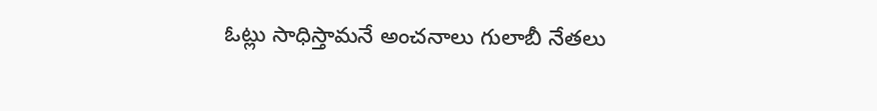ఓట్లు సాధిస్తామనే అంచనాలు గులాబీ నేతలు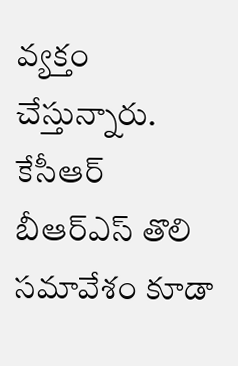వ్యక్తం చేస్తున్నారు. కేసీఆర్ బీఆర్ఎస్ తొలి సమావేశం కూడా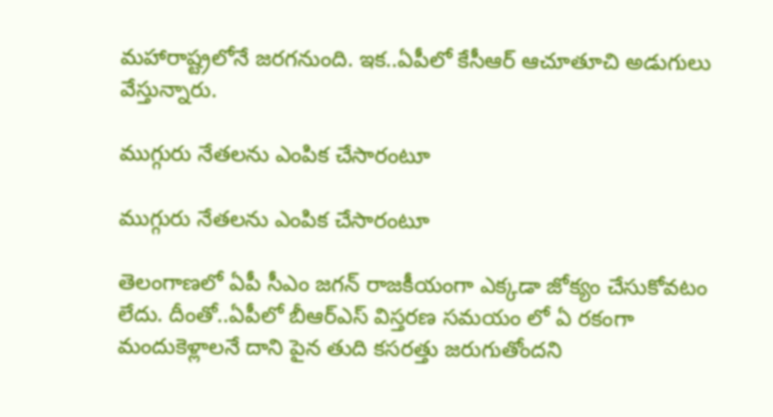మహారాష్ట్రలోనే జరగనుంది. ఇక..ఏపీలో కేసీఆర్ ఆచూతూచి అడుగులు వేస్తున్నారు.

ముగ్గురు నేతలను ఎంపిక చేసారంటూ

ముగ్గురు నేతలను ఎంపిక చేసారంటూ

తెలంగాణలో ఏపీ సీఎం జగన్ రాజకీయంగా ఎక్కడా జోక్యం చేసుకోవటం లేదు. దీంతో..ఏపీలో బీఆర్ఎస్ విస్తరణ సమయం లో ఏ రకంగా మందుకెళ్లాలనే దాని పైన తుది కసరత్తు జరుగుతోందని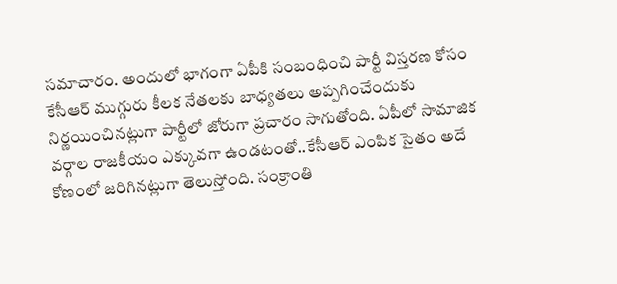సమాచారం. అందులో భాగంగా ఏపీకి సంబంధించి పార్టీ విస్తరణ కోసం కేసీఆర్ ముగ్గురు కీలక నేతలకు బాధ్యతలు అప్పగించేందుకు నిర్ణయించినట్లుగా పార్టీలో జోరుగా ప్రచారం సాగుతోంది. ఏపీలో సామాజిక వర్గాల రాజకీయం ఎక్కువగా ఉండటంతో..కేసీఆర్ ఎంపిక సైతం అదే కోణంలో జరిగినట్లుగా తెలుస్తోంది. సంక్రాంతి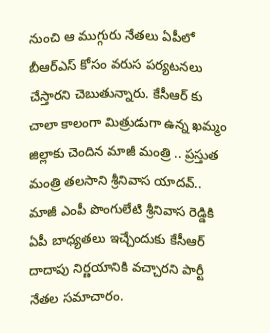నుంచి ఆ ముగ్గురు నేతలు ఏపీలో బీఆర్ఎస్ కోసం వరుస పర్యటనలు చేస్తారని చెబుతున్నారు. కేసీఆర్ కు చాలా కాలంగా మిత్రుడుగా ఉన్న ఖమ్మం జిల్లాకు చెందిన మాజీ మంత్రి .. ప్రస్తుత మంత్రి తలసాని శ్రీనివాస యాదవ్.. మాజీ ఎంపీ పొంగులేటి శ్రీనివాస రెడ్డికి ఏపీ బాధ్యతలు ఇచ్చేందుకు కేసీఆర్ దాదాపు నిర్ణయానికి వచ్చారని పార్టీ నేతల సమాచారం.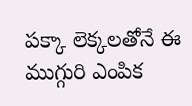పక్కా లెక్కలతోనే ఈ ముగ్గురి ఎంపిక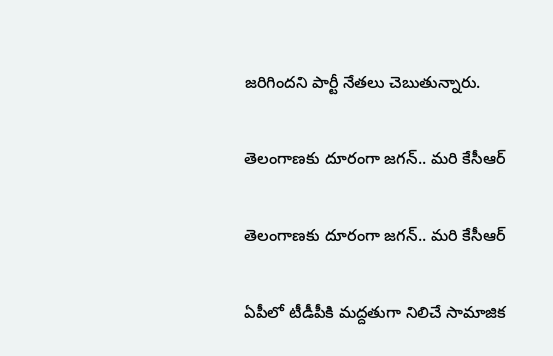జరిగిందని పార్టీ నేతలు చెబుతున్నారు.

తెలంగాణకు దూరంగా జగన్.. మరి కేసీఆర్

తెలంగాణకు దూరంగా జగన్.. మరి కేసీఆర్

ఏపీలో టీడీపీకి మద్దతుగా నిలిచే సామాజిక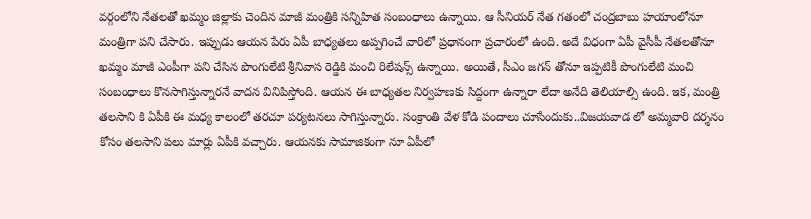వర్గంలోని నేతలతో ఖమ్మం జిల్లాకు చెందిన మాజీ మంత్రికి సన్నిహిత సంబంధాలు ఉన్నాయి. ఆ సీనియర్ నేత గతంలో చంద్రబాబు హయాంలోనూ మంత్రిగా పని చేసారు. ఇప్పుడు ఆయన పేరు ఏపీ బాధ్యతలు అప్పగించే వారిలో ప్రధానంగా ప్రచారంలో ఉంది. అదే విధంగా ఏపీ వైసీపీ నేతలతోనూ ఖమ్మం మాజీ ఎంపీగా పని చేసిన పొంగులేటి శ్రీనివాస రెడ్డికి మంచి రిలేషన్స్ ఉన్నాయి. అయితే, సీఎం జగన్ తోనూ ఇప్పటికీ పొంగులేటి మంచి సంబంధాలు కొనసాగిస్తున్నారనే వాదన వినిపిస్తోంది. ఆయన ఈ బాధ్యతల నిర్వహణకు సిద్దంగా ఉన్నారా లేదా అనేది తెలియాల్సి ఉంది. ఇక, మంత్రి తలసాని కి ఏపీకి ఈ మధ్య కాలంలో తరచూ పర్యటనలు సాగిస్తున్నారు. సంక్రాంతి వేళ కోడి పందాలు చూసేందుకు..విజయవాడ లో అమ్మవారి దర్శనం కోసం తలసాని పలు మార్లు ఏపీకి వచ్చారు. ఆయనకు సామాజికంగా నూ ఏపీలో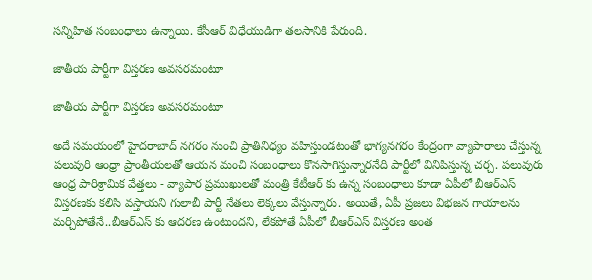సన్నిహిత సంబంధాలు ఉన్నాయి. కేసీఆర్ విధేయుడిగా తలసానికి పేరుంది.

జాతీయ పార్టీగా విస్తరణ అవసరమంటూ

జాతీయ పార్టీగా విస్తరణ అవసరమంటూ

అదే సమయంలో హైదరాబాద్ నగరం నుంచి ప్రాతినిధ్యం వహిస్తుండటంతో భాగ్యనగరం కేంద్రంగా వ్యాపారాలు చేస్తున్న పలువురి ఆంధ్రా ప్రాంతీయలతో ఆయన మంచి సంబంధాలు కొనసాగిస్తున్నారనేది పార్టీలో వినిపిస్తున్న చర్చ. పలువురు ఆంధ్ర పారిశ్రామిక వేత్తలు - వ్యాపార ప్రముఖులతో మంత్రి కేటీఆర్ కు ఉన్న సంబంధాలు కూడా ఏపీలో బీఆర్ఎస్ విస్తరణకు కలిసి వస్తాయని గులాబీ పార్టీ నేతలు లెక్కలు వేస్తున్నారు. అయితే, ఏపీ ప్రజలు విభజన గాయాలను మర్చిపోతేనే..బీఆర్ఎస్ కు ఆదరణ ఉంటుందని, లేకపోతే ఏపీలో బీఆర్ఎస్ విస్తరణ అంత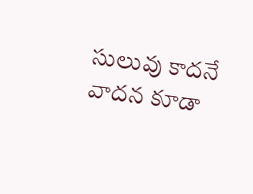సులువు కాదనే వాదన కూడా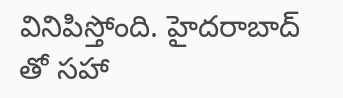వినిపిస్తోంది. హైదరాబాద్ తో సహా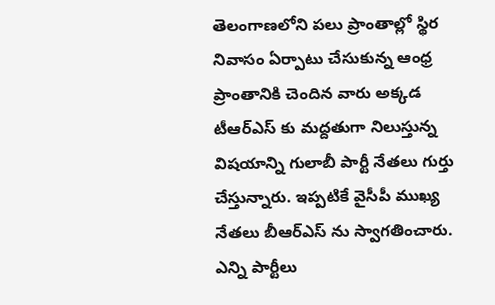తెలంగాణలోని పలు ప్రాంతాల్లో స్థిర నివాసం ఏర్పాటు చేసుకున్న ఆంధ్ర ప్రాంతానికి చెందిన వారు అక్కడ టీఆర్ఎస్ కు మద్దతుగా నిలుస్తున్న విషయాన్ని గులాబీ పార్టీ నేతలు గుర్తు చేస్తున్నారు. ఇప్పటికే వైసీపీ ముఖ్య నేతలు బీఆర్ఎస్ ను స్వాగతించారు. ఎన్ని పార్టీలు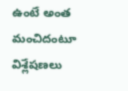ఉంటే అంత మంచిదంటూ విశ్లేషణలు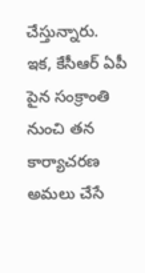చేస్తున్నారు. ఇక, కేసీఆర్ ఏపీ పైన సంక్రాంతి నుంచి తన కార్యాచరణ అమలు చేసే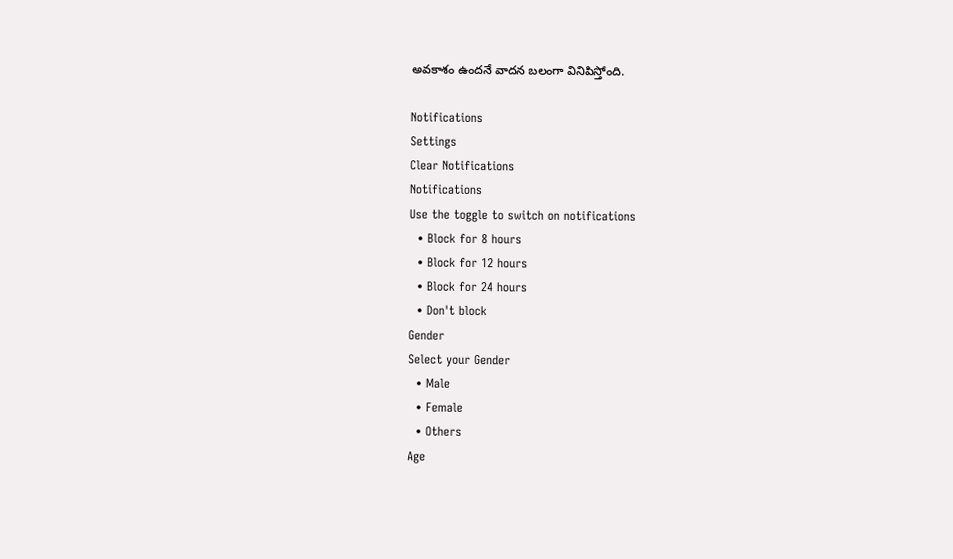అవకాశం ఉందనే వాదన బలంగా వినిపిస్తోంది.

Notifications
Settings
Clear Notifications
Notifications
Use the toggle to switch on notifications
  • Block for 8 hours
  • Block for 12 hours
  • Block for 24 hours
  • Don't block
Gender
Select your Gender
  • Male
  • Female
  • Others
Age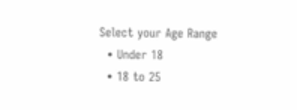Select your Age Range
  • Under 18
  • 18 to 25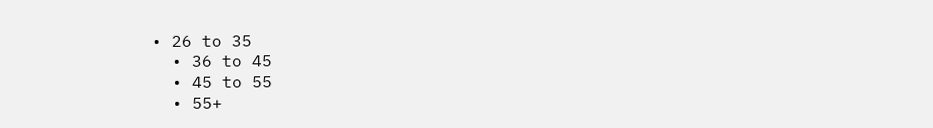• 26 to 35
  • 36 to 45
  • 45 to 55
  • 55+